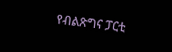የብልጽግና ፓርቲ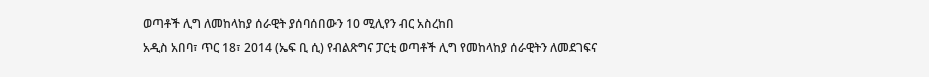ወጣቶች ሊግ ለመከላከያ ሰራዊት ያሰባሰበውን 10 ሚሊየን ብር አስረከበ
አዲስ አበባ፣ ጥር 18፣ 2014 (ኤፍ ቢ ሲ) የብልጽግና ፓርቲ ወጣቶች ሊግ የመከላከያ ሰራዊትን ለመደገፍና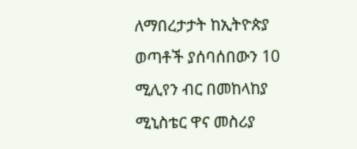ለማበረታታት ከኢትዮጵያ ወጣቶች ያሰባሰበውን 10 ሚሊየን ብር በመከላከያ ሚኒስቴር ዋና መስሪያ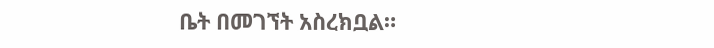ቤት በመገኘት አስረክቧል።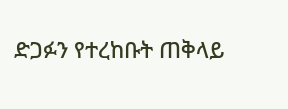ድጋፉን የተረከቡት ጠቅላይ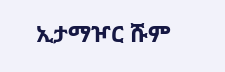ኢታማዦር ሹም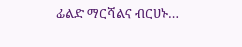ፊልድ ማርሻልና ብርሀኑ…